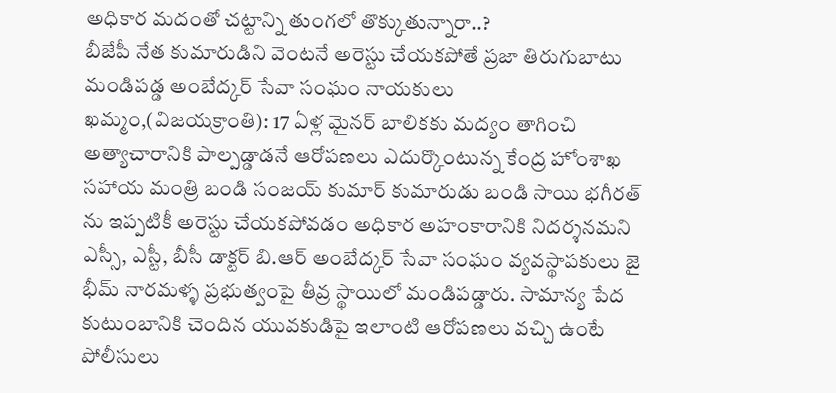అధికార మదంతో చట్టాన్ని తుంగలో తొక్కుతున్నారా..?
బీజేపీ నేత కుమారుడిని వెంటనే అరెస్టు చేయకపోతే ప్రజా తిరుగుబాటు
మండిపడ్డ అంబేద్కర్ సేవా సంఘం నాయకులు
ఖమ్మం,(విజయక్రాంతి): 17 ఏళ్ల మైనర్ బాలికకు మద్యం తాగించి అత్యాచారానికి పాల్పడ్డాడనే ఆరోపణలు ఎదుర్కొంటున్న కేంద్ర హోంశాఖ సహాయ మంత్రి బండి సంజయ్ కుమార్ కుమారుడు బండి సాయి భగీరత్ ను ఇప్పటికీ అరెస్టు చేయకపోవడం అధికార అహంకారానికి నిదర్శనమని ఎస్సీ, ఎస్టీ, బీసీ డాక్టర్ బి.ఆర్ అంబేద్కర్ సేవా సంఘం వ్యవస్థాపకులు జై భీమ్ నారమళ్ళ ప్రభుత్వంపై తీవ్ర స్థాయిలో మండిపడ్డారు. సామాన్య పేద కుటుంబానికి చెందిన యువకుడిపై ఇలాంటి ఆరోపణలు వచ్చి ఉంటే పోలీసులు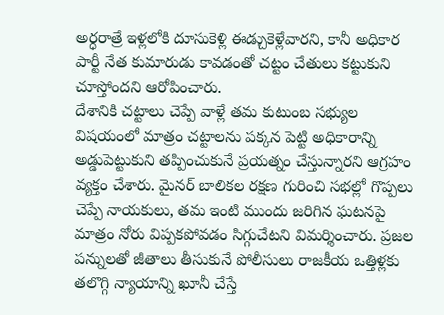అర్ధరాత్రే ఇళ్లలోకి దూసుకెళ్లి ఈడ్చుకెళ్లేవారని, కానీ అధికార పార్టీ నేత కుమారుడు కావడంతో చట్టం చేతులు కట్టుకుని చూస్తోందని ఆరోపించారు.
దేశానికి చట్టాలు చెప్పే వాళ్లే తమ కుటుంబ సభ్యుల విషయంలో మాత్రం చట్టాలను పక్కన పెట్టి అధికారాన్ని అడ్డుపెట్టుకుని తప్పించుకునే ప్రయత్నం చేస్తున్నారని ఆగ్రహం వ్యక్తం చేశారు. మైనర్ బాలికల రక్షణ గురించి సభల్లో గొప్పలు చెప్పే నాయకులు, తమ ఇంటి ముందు జరిగిన ఘటనపై మాత్రం నోరు విప్పకపోవడం సిగ్గుచేటని విమర్శించారు. ప్రజల పన్నులతో జీతాలు తీసుకునే పోలీసులు రాజకీయ ఒత్తిళ్లకు తలొగ్గి న్యాయాన్ని ఖూనీ చేస్తే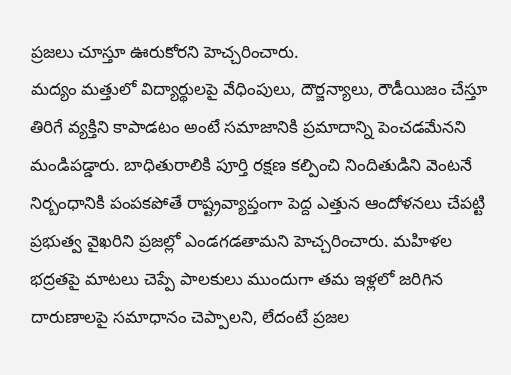ప్రజలు చూస్తూ ఊరుకోరని హెచ్చరించారు.
మద్యం మత్తులో విద్యార్థులపై వేధింపులు, దౌర్జన్యాలు, రౌడీయిజం చేస్తూ తిరిగే వ్యక్తిని కాపాడటం అంటే సమాజానికి ప్రమాదాన్ని పెంచడమేనని మండిపడ్డారు. బాధితురాలికి పూర్తి రక్షణ కల్పించి నిందితుడిని వెంటనే నిర్బంధానికి పంపకపోతే రాష్ట్రవ్యాప్తంగా పెద్ద ఎత్తున ఆందోళనలు చేపట్టి ప్రభుత్వ వైఖరిని ప్రజల్లో ఎండగడతామని హెచ్చరించారు. మహిళల భద్రతపై మాటలు చెప్పే పాలకులు ముందుగా తమ ఇళ్లలో జరిగిన దారుణాలపై సమాధానం చెప్పాలని, లేదంటే ప్రజల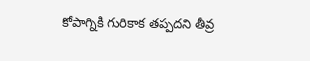కోపాగ్నికి గురికాక తప్పదని తీవ్ర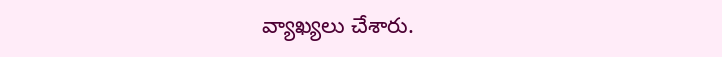వ్యాఖ్యలు చేశారు.